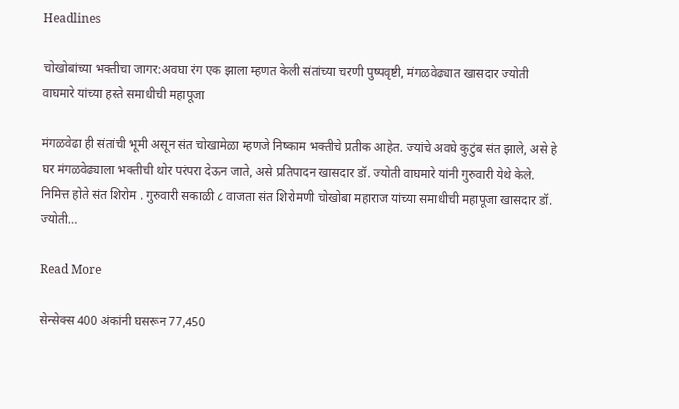Headlines

चोखोबांच्या भक्तीचा जागर:अवघा रंग एक झाला म्हणत केली संतांच्या चरणी पुष्पवृष्टी, मंगळवेढ्यात खासदार ज्योती वाघमारे यांच्या हस्ते समाधीची महापूजा

मंगळवेढा ही संतांची भूमी असून संत चोखामेळा म्हणजे निष्काम भक्तीचे प्रतीक आहेत. ज्यांचे अवघे कुटुंब संत झाले, असे हे घर मंगळवेढ्याला भक्तीची थोर परंपरा देऊन जाते, असे प्रतिपादन खासदार डॉ. ज्योती वाघमारे यांनी गुरुवारी येथे केले. निमित्त होते संत शिरोम . गुरुवारी सकाळी ८ वाजता संत शिरोमणी चोखोबा महाराज यांच्या समाधीची महापूजा खासदार डॉ. ज्योती…

Read More

सेन्सेक्स 400 अंकांनी घसरून 77,450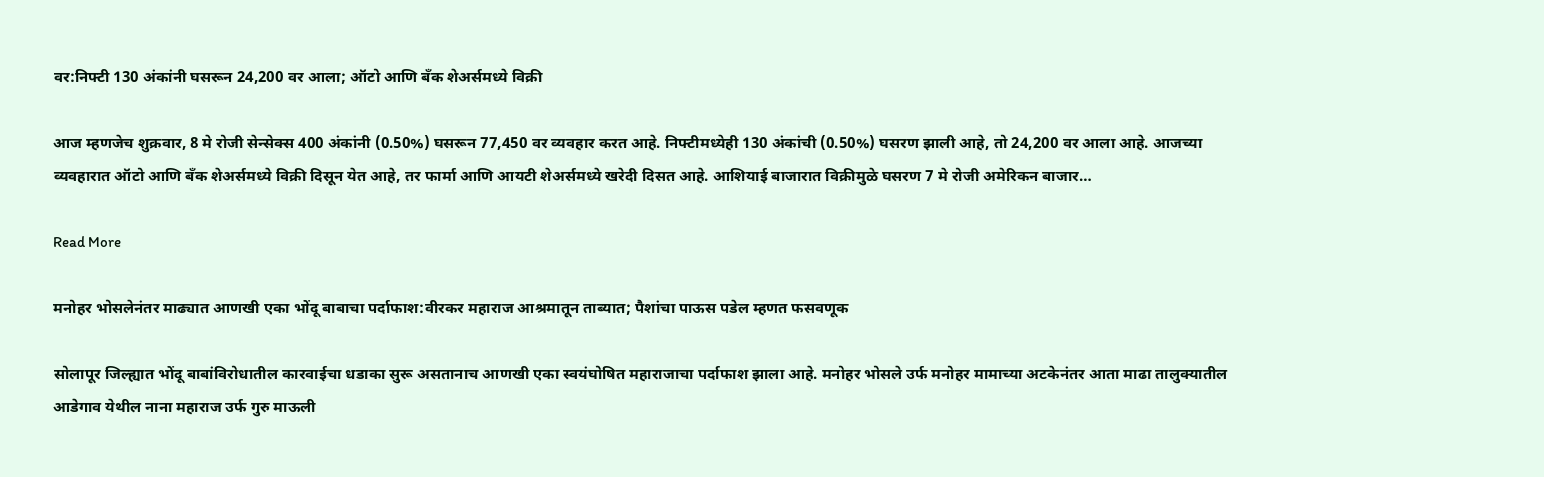वर:निफ्टी 130 अंकांनी घसरून 24,200 वर आला; ऑटो आणि बँक शेअर्समध्ये विक्री

आज म्हणजेच शुक्रवार, 8 मे रोजी सेन्सेक्स 400 अंकांनी (0.50%) घसरून 77,450 वर व्यवहार करत आहे. निफ्टीमध्येही 130 अंकांची (0.50%) घसरण झाली आहे, तो 24,200 वर आला आहे. आजच्या व्यवहारात ऑटो आणि बँक शेअर्समध्ये विक्री दिसून येत आहे, तर फार्मा आणि आयटी शेअर्समध्ये खरेदी दिसत आहे. आशियाई बाजारात विक्रीमुळे घसरण 7 मे रोजी अमेरिकन बाजार…

Read More

मनोहर भोसलेनंतर माढ्यात आणखी एका भोंदू बाबाचा पर्दाफाश:वीरकर महाराज आश्रमातून ताब्यात; पैशांचा पाऊस पडेल म्हणत फसवणूक

सोलापूर जिल्ह्यात भोंदू बाबांविरोधातील कारवाईचा धडाका सुरू असतानाच आणखी एका स्वयंघोषित महाराजाचा पर्दाफाश झाला आहे. मनोहर भोसले उर्फ मनोहर मामाच्या अटकेनंतर आता माढा तालुक्यातील आडेगाव येथील नाना महाराज उर्फ गुरु माऊली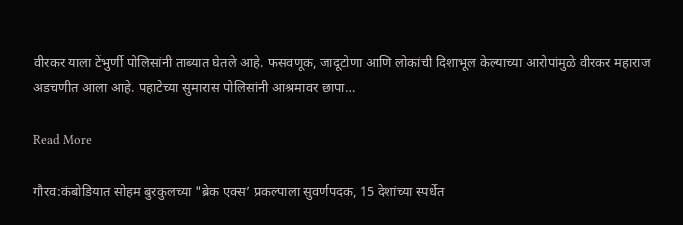वीरकर याला टेंभुर्णी पोलिसांनी ताब्यात घेतले आहे. फसवणूक, जादूटोणा आणि लोकांची दिशाभूल केल्याच्या आरोपांमुळे वीरकर महाराज अडचणीत आला आहे. पहाटेच्या सुमारास पोलिसांनी आश्रमावर छापा…

Read More

गौरव:कंबोडियात सोहम बुरकुलच्या "ब्रेक एक्स’ प्रकल्पाला सुवर्णपदक, 15 देशांच्या स्पर्धेत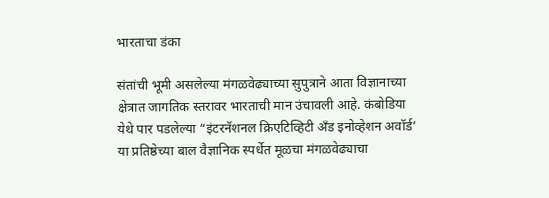भारताचा डंका

संतांची भूमी असलेल्या मंगळवेढ्याच्या सुपुत्राने आता विज्ञानाच्या क्षेत्रात जागतिक स्तरावर भारताची मान उंचावली आहे. कंबोडिया येथे पार पडलेल्या “इंटरनॅशनल क्रिएटिव्हिटी अँड इनोव्हेशन अवॉर्ड’ या प्रतिष्ठेच्या बाल वैज्ञानिक स्पर्धेत मूळचा मंगळवेढ्याचा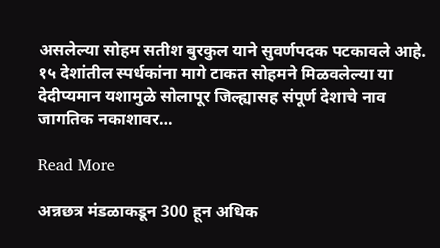असलेल्या सोहम सतीश बुरकुल याने सुवर्णपदक पटकावले आहे. १५ देशांतील स्पर्धकांना मागे टाकत सोहमने मिळवलेल्या या देदीप्यमान यशामुळे सोलापूर जिल्ह्यासह संपूर्ण देशाचे नाव जागतिक नकाशावर…

Read More

अन्नछत्र मंडळाकडून 300 हून अधिक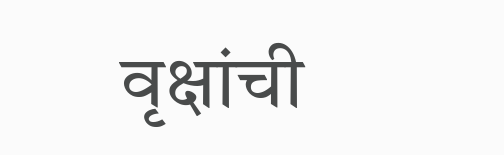वृक्षांची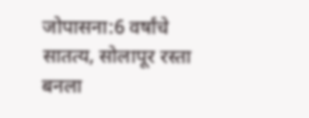जोपासना:6 वर्षांचे सातत्य, सोलापूर रस्ता बनला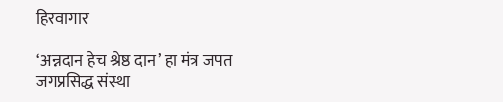हिरवागार

‘अन्नदान हेच श्रेष्ठ दान’ हा मंत्र जपत जगप्रसिद्ध संस्था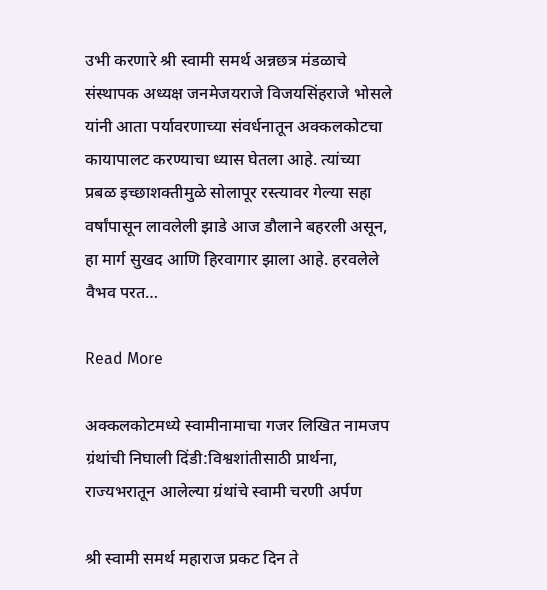उभी करणारे श्री स्वामी समर्थ अन्नछत्र मंडळाचे संस्थापक अध्यक्ष जनमेजयराजे विजयसिंहराजे भोसले यांनी आता पर्यावरणाच्या संवर्धनातून अक्कलकोटचा कायापालट करण्याचा ध्यास घेतला आहे. त्यांच्या प्रबळ इच्छाशक्तीमुळे सोलापूर रस्त्यावर गेल्या सहा वर्षांपासून लावलेली झाडे आज डौलाने बहरली असून, हा मार्ग सुखद आणि हिरवागार झाला आहे. हरवलेले वैभव परत…

Read More

अक्कलकोटमध्ये स्वामीनामाचा गजर लिखित नामजप ग्रंथांची निघाली दिंडी:विश्वशांतीसाठी प्रार्थना, राज्यभरातून आलेल्या ग्रंथांचे स्वामी चरणी अर्पण

श्री स्वामी समर्थ महाराज प्रकट दिन ते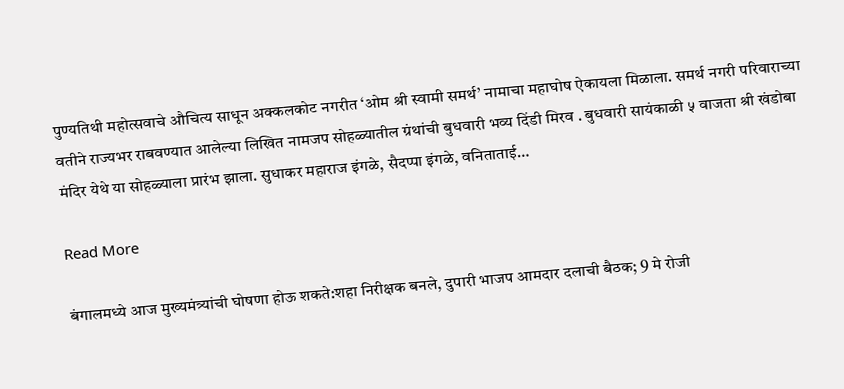पुण्यतिथी महोत्सवाचे औचित्य साधून अक्कलकोट नगरीत ‘ओम श्री स्वामी समर्थ’ नामाचा महाघोष ऐकायला मिळाला. समर्थ नगरी परिवाराच्या वतीने राज्यभर राबवण्यात आलेल्या लिखित नामजप सोहळ्यातील ग्रंथांची बुधवारी भव्य दिंडी मिरव . बुधवारी सायंकाळी ५ वाजता श्री खंडोबा मंदिर येथे या सोहळ्याला प्रारंभ झाला. सुधाकर महाराज इंगळे, सैदप्पा इंगळे, वनिताताई…

Read More

बंगालमध्ये आज मुख्यमंत्र्यांची घोषणा होऊ शकते:शहा निरीक्षक बनले, दुपारी भाजप आमदार दलाची बैठक; 9 मे रोजी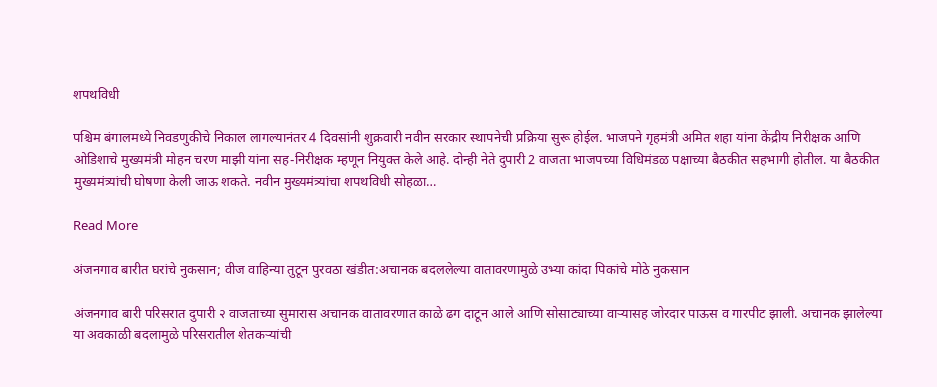शपथविधी

पश्चिम बंगालमध्ये निवडणुकीचे निकाल लागल्यानंतर 4 दिवसांनी शुक्रवारी नवीन सरकार स्थापनेची प्रक्रिया सुरू होईल. भाजपने गृहमंत्री अमित शहा यांना केंद्रीय निरीक्षक आणि ओडिशाचे मुख्यमंत्री मोहन चरण माझी यांना सह-निरीक्षक म्हणून नियुक्त केले आहे. दोन्ही नेते दुपारी 2 वाजता भाजपच्या विधिमंडळ पक्षाच्या बैठकीत सहभागी होतील. या बैठकीत मुख्यमंत्र्यांची घोषणा केली जाऊ शकते. नवीन मुख्यमंत्र्यांचा शपथविधी सोहळा…

Read More

अंजनगाव बारीत घरांचे नुकसान; वीज वाहिन्या तुटून पुरवठा खंडीत:अचानक बदललेल्या वातावरणामुळे उभ्या कांदा पिकांचे मोठे नुकसान

अंजनगाव बारी परिसरात दुपारी २ वाजताच्या सुमारास अचानक वातावरणात काळे ढग दाटून आले आणि सोसाट्याच्या वाऱ्यासह जोरदार पाऊस व गारपीट झाली. अचानक झालेल्या या अवकाळी बदलामुळे परिसरातील शेतकऱ्यांची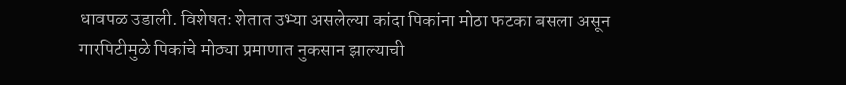धावपळ उडाली. विशेषतः शेतात उभ्या असलेल्या कांदा पिकांना मोठा फटका बसला असून गारपिटीमुळे पिकांचे मोठ्या प्रमाणात नुकसान झाल्याची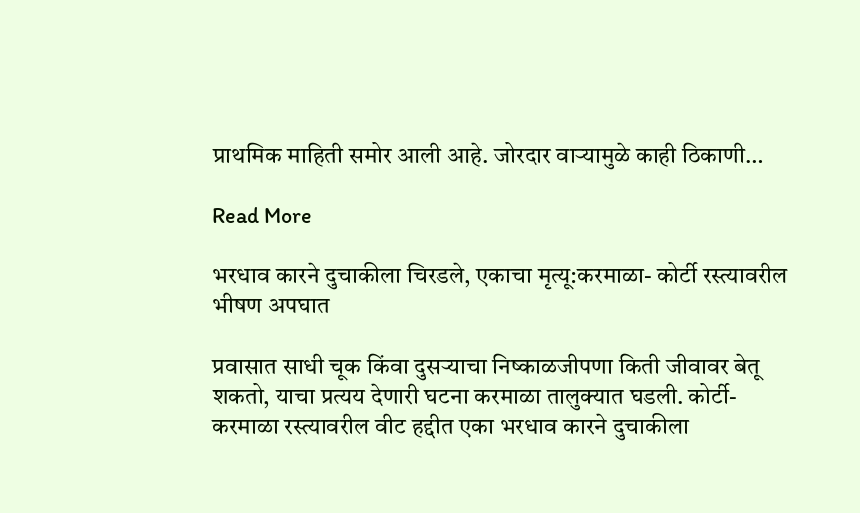प्राथमिक माहिती समोर आली आहे. जोरदार वाऱ्यामुळे काही ठिकाणी…

Read More

भरधाव कारने दुचाकीला चिरडले, एकाचा मृत्यू:करमाळा- कोर्टी रस्त्यावरील भीषण अपघात

प्रवासात साधी चूक किंवा दुसऱ्याचा निष्काळजीपणा किती जीवावर बेतू शकतो, याचा प्रत्यय देणारी घटना करमाळा तालुक्यात घडली. कोर्टी- करमाळा रस्त्यावरील वीट हद्दीत एका भरधाव कारने दुचाकीला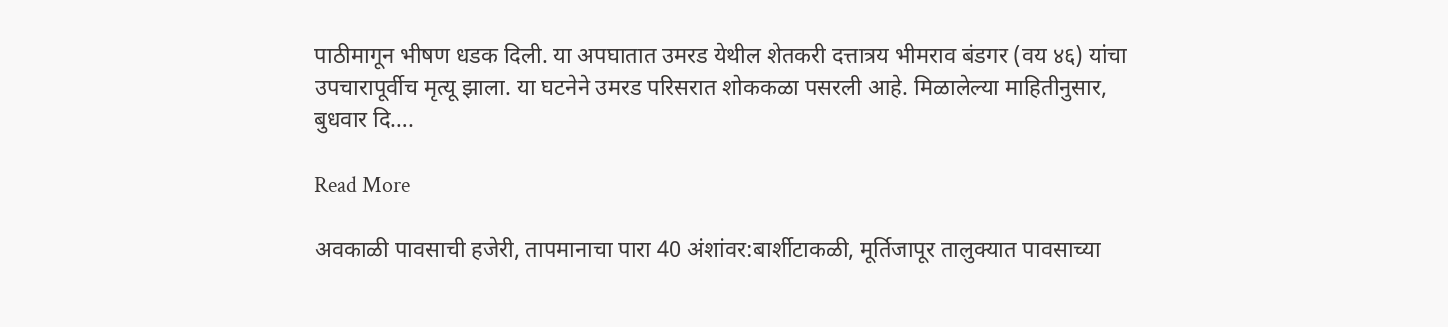पाठीमागून भीषण धडक दिली. या अपघातात उमरड येथील शेतकरी दत्तात्रय भीमराव बंडगर (वय ४६) यांचा उपचारापूर्वीच मृत्यू झाला. या घटनेने उमरड परिसरात शोककळा पसरली आहे. मिळालेल्या माहितीनुसार, बुधवार दि….

Read More

अवकाळी पावसाची हजेरी, तापमानाचा पारा 40 अंशांवर:बार्शीटाकळी, मूर्तिजापूर तालुक्यात पावसाच्या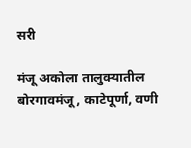सरी

मंजू अकोला तालुक्यातील बोरगावमंजू, काटेपूर्णा, वणी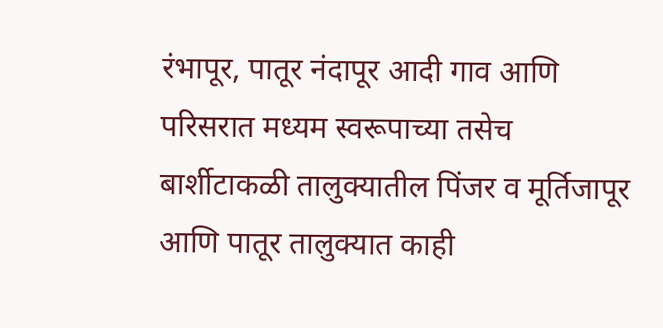रंभापूर, पातूर नंदापूर आदी गाव आणि परिसरात मध्यम स्वरूपाच्या तसेच बार्शीटाकळी तालुक्यातील पिंजर व मूर्तिजापूर आणि पातूर तालुक्यात काही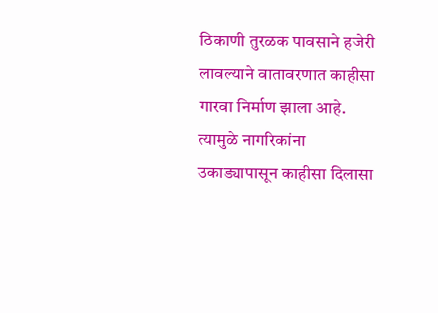ठिकाणी तुरळक पावसाने हजेरी लावल्याने वातावरणात काहीसा गारवा निर्माण झाला आहे. त्यामुळे नागरिकांना उकाड्यापासून काहीसा दिलासा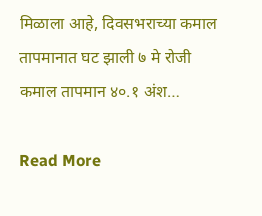मिळाला आहे, दिवसभराच्या कमाल तापमानात घट झाली ७ मे रोजी कमाल तापमान ४०.१ अंश…

Read More